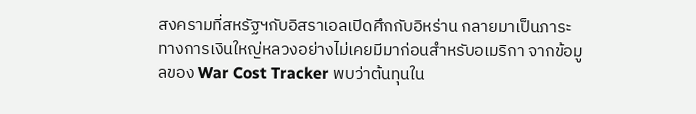สงครามที่สหรัฐฯกับอิสราเอลเปิดศึกกับอิหร่าน กลายมาเป็นภาระทางการเงินใหญ่หลวงอย่างไม่เคยมีมาก่อนสำหรับอเมริกา จากข้อมูลของ War Cost Tracker พบว่าต้นทุนใน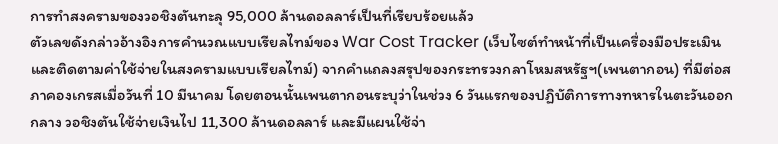การทำสงครามของวอชิงตันทะลุ 95,000 ล้านดอลลาร์เป็นที่เรียบร้อยแล้ว
ตัวเลขดังกล่าวอ้างอิงการคำนวณแบบเรียลไทม์ของ War Cost Tracker (เว็บไซต์ทำหน้าที่เป็นเครื่องมือประเมินและติดตามค่าใช้จ่ายในสงครามแบบเรียลไทม์) จากคำแถลงสรุปของกระทรวงกลาโหมสหรัฐฯ(เพนตากอน) ที่มีต่อสภาคองเกรสเมื่อวันที่ 10 มีนาคม โดยตอนนั้นเพนตากอนระบุว่าในช่วง 6 วันแรกของปฏิบัติการทางทหารในตะวันออกกลาง วอชิงตันใช้จ่ายเงินไป 11,300 ล้านดอลลาร์ และมีแผนใช้จ่า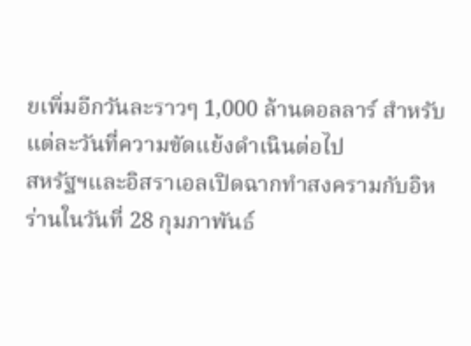ยเพิ่มอีกวันละราวๆ 1,000 ล้านดอลลาร์ สำหรับแต่ละวันที่ความขัดแย้งดำเนินต่อไป
สหรัฐฯและอิสราเอลเปิดฉากทำสงครามกับอิหร่านในวันที่ 28 กุมภาพันธ์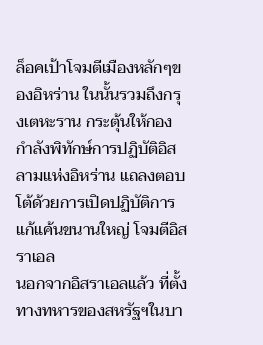ล็อคเป้าโจมตีเมืองหลักๆของอิหร่าน ในนั้นรวมถึงกรุงเตหะราน กระตุ้นให้กองกำลังพิทักษ์การปฏิบัติอิสลามแห่งอิหร่าน แถลงตอบโต้ด้วยการเปิดปฏิบัติการแก้แค้นขนานใหญ่ โจมตีอิสราเอล
นอกจากอิสราเอลแล้ว ที่ตั้งทางทหารของสหรัฐฯในบา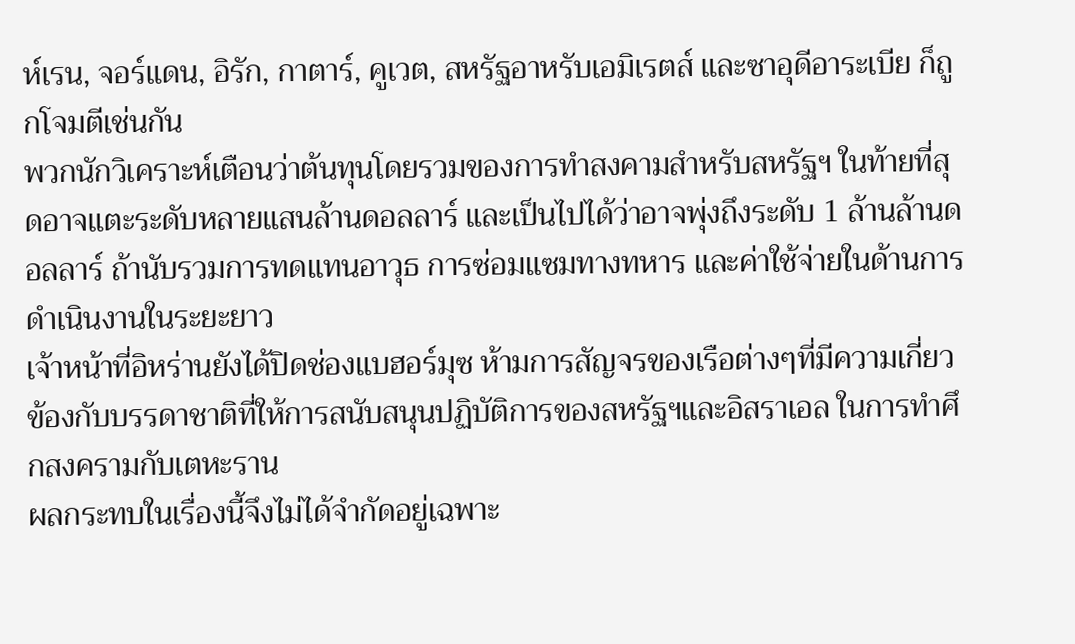ห์เรน, จอร์แดน, อิรัก, กาตาร์, คูเวต, สหรัฐอาหรับเอมิเรตส์ และซาอุดีอาระเบีย ก็ถูกโจมตีเช่นกัน
พวกนักวิเคราะห์เตือนว่าต้นทุนโดยรวมของการทำสงคามสำหรับสหรัฐฯ ในท้ายที่สุดอาจแตะระดับหลายแสนล้านดอลลาร์ และเป็นไปได้ว่าอาจพุ่งถึงระดับ 1 ล้านล้านดอลลาร์ ถ้านับรวมการทดแทนอาวุธ การซ่อมแซมทางทหาร และค่าใช้จ่ายในด้านการดำเนินงานในระยะยาว
เจ้าหน้าที่อิหร่านยังได้ปิดช่องแบฮอร์มุซ ห้ามการสัญจรของเรือต่างๆที่มีความเกี่ยวข้องกับบรรดาชาติที่ให้การสนับสนุนปฏิบัติการของสหรัฐฯและอิสราเอล ในการทำศึกสงครามกับเตหะราน
ผลกระทบในเรื่องนี้จึงไม่ได้จำกัดอยู่เฉพาะ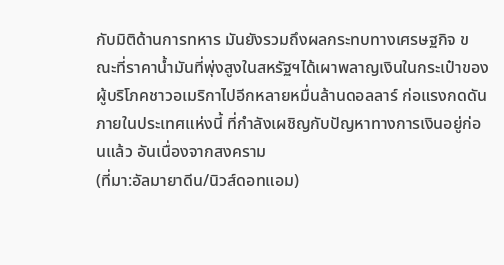กับมิติด้านการทหาร มันยังรวมถึงผลกระทบทางเศรษฐกิจ ขณะที่ราคาน้ำมันที่พุ่งสูงในสหรัฐฯได้เผาพลาญเงินในกระเป๋าของผู้บริโภคชาวอเมริกาไปอีกหลายหมื่นล้านดอลลาร์ ก่อแรงกดดันภายในประเทศแห่งนี้ ที่กำลังเผชิญกับปัญหาทางการเงินอยู่ก่อนแล้ว อันเนื่องจากสงคราม
(ที่มา:อัลมายาดีน/นิวส์ดอทแอม)